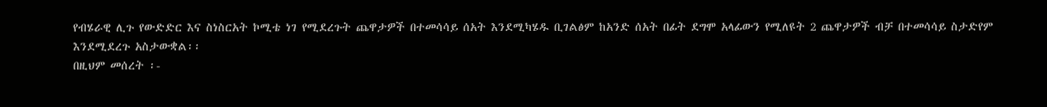የብሄራዊ ሊጉ የውድድር እና ስነስርአት ኮሚቴ ነገ የሚደረጉት ጨዋታዎች በተመሳሳይ ሰአት እንደሚካሄዱ ቢገልፅም ከአንድ ሰአት በፊት ደግሞ አላፊውን የሚለዩት 2 ጨዋታዎች ብቻ በተመሳሳይ ስታድየም እንደሚደረጉ አስታውቋል፡፡
በዚህም መሰረት ፡-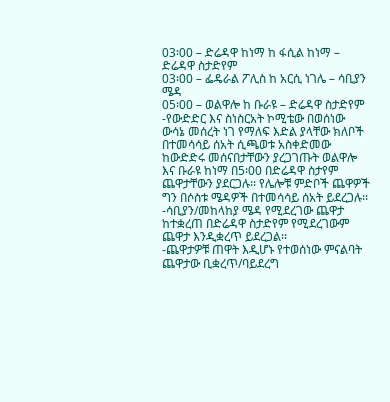03፡00 – ድሬዳዋ ከነማ ከ ፋሲል ከነማ – ድሬዳዋ ስታድየም
03፡00 – ፌዴራል ፖሊስ ከ አርሲ ነገሌ – ሳቢያን ሜዳ
05፡00 – ወልዋሎ ከ ቡራዩ – ድሬዳዋ ስታድየም
-የውድድር እና ስነስርአት ኮሚቴው በወሰነው ውሳኔ መሰረት ነገ የማለፍ እድል ያላቸው ክለቦች በተመሳሳይ ሰአት ሲጫወቱ አስቀድመው ከውድድሩ መሰናበታቸውን ያረጋገጡት ወልዋሎ እና ቡራዩ ከነማ በ5፡00 በድሬዳዋ ስታየም ጨዋታቸውን ያደርጋሉ፡፡ የሌሎቹ ምድቦች ጨዋዎች ግን በሶስቱ ሜዳዎች በተመሳሳይ ሰአት ይደረጋሉ፡፡
-ሳቢያን/መከላከያ ሜዳ የሚደረገው ጨዋታ ከተቋረጠ በድሬዳዋ ስታድየም የሚደረገውም ጨዋታ እንዲቋረጥ ይደረጋል፡፡
-ጨዋታዎቹ ጠዋት እዲሆኑ የተወሰነው ምናልባት ጨዋታው ቢቋረጥ/ባይደረግ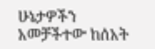ሁኔታዎችን አመቻችተው ከሰአት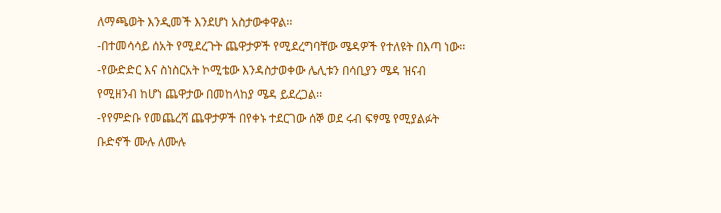ለማጫወት እንዲመች እንደሆነ አስታውቀዋል፡፡
-በተመሳሳይ ሰአት የሚደረጉት ጨዋታዎች የሚደረግባቸው ሜዳዎች የተለዩት በእጣ ነው፡፡
-የውድድር እና ስነስርአት ኮሚቴው እንዳስታወቀው ሌሊቱን በሳቢያን ሜዳ ዝናብ የሚዘንብ ከሆነ ጨዋታው በመከላከያ ሜዳ ይደረጋል፡፡
-የየምድቡ የመጨረሻ ጨዋታዎች በየቀኑ ተደርገው ሰኞ ወደ ሩብ ፍፃሜ የሚያልፉት ቡድኖች ሙሉ ለሙሉ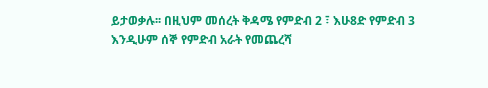ይታወቃሉ፡፡ በዚህም መሰረት ቅዳሜ የምድብ 2 ፣ እሁ8ድ የምድብ 3 እንዲሁም ሰኞ የምድብ አራት የመጨረሻ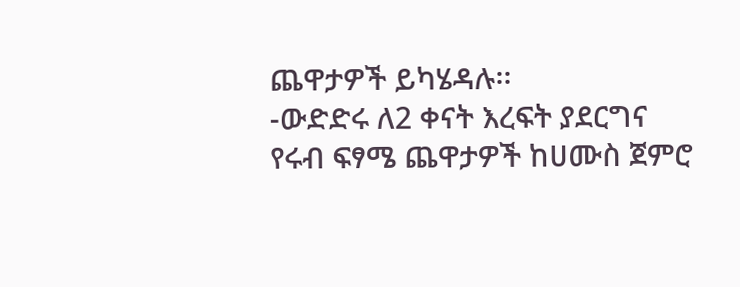ጨዋታዎች ይካሄዳሉ፡፡
-ውድድሩ ለ2 ቀናት እረፍት ያደርግና የሩብ ፍፃሜ ጨዋታዎች ከሀሙስ ጀምሮ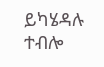ይካሄዳሉ ተብሎ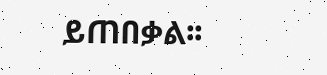ይጠበቃል፡፡